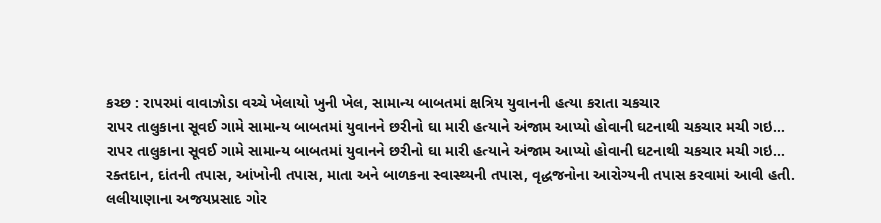કચ્છ : રાપરમાં વાવાઝોડા વચ્ચે ખેલાયો ખુની ખેલ, સામાન્ય બાબતમાં ક્ષત્રિય યુવાનની હત્યા કરાતા ચકચાર
રાપર તાલુકાના સૂવઈ ગામે સામાન્ય બાબતમાં યુવાનને છરીનો ઘા મારી હત્યાને અંજામ આપ્યો હોવાની ઘટનાથી ચકચાર મચી ગઇ…
રાપર તાલુકાના સૂવઈ ગામે સામાન્ય બાબતમાં યુવાનને છરીનો ઘા મારી હત્યાને અંજામ આપ્યો હોવાની ઘટનાથી ચકચાર મચી ગઇ…
રક્તદાન, દાંતની તપાસ, આંખોની તપાસ, માતા અને બાળકના સ્વાસ્થ્યની તપાસ, વૃદ્ધજનોના આરોગ્યની તપાસ કરવામાં આવી હતી.
લલીયાણાના અજયપ્રસાદ ગોર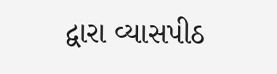દ્વારા વ્યાસપીઠ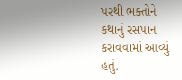પરથી ભક્તોને કથાનું રસપાન કરાવવામાં આવ્યું હતું.